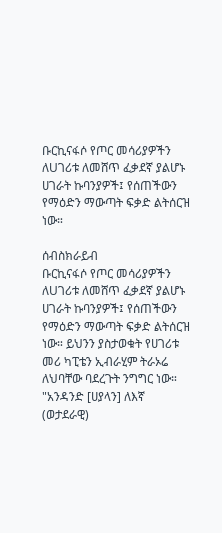ቡርኪናፋሶ የጦር መሳሪያዎችን ለUገሪቱ ለመሸጥ ፈቃደኛ ያልሆኑ ሀገራት ኩባንያዎች፤ የሰጠችውን የማዕድን ማውጣት ፍቃድ ልትሰርዝ ነው።

ሰብስክራይብ
ቡርኪናፋሶ የጦር መሳሪያዎችን ለUገሪቱ ለመሸጥ ፈቃደኛ ያልሆኑ ሀገራት ኩባንያዎች፤ የሰጠችውን የማዕድን ማውጣት ፍቃድ ልትሰርዝ ነው። ይህንን ያስታወቁት የሀገሪቱ መሪ ካፒቴን ኢብራሂም ትራኦሬ ለህባቸው ባደረጉት ንግግር ነው። "አንዳንድ [ሀያላን] ለእኛ (ወታደራዊ)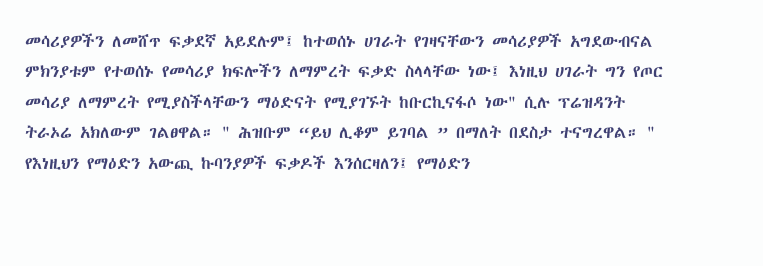መሳሪያዎችን ለመሸጥ ፍቃደኛ አይደሉም፤ ከተወሰኑ ሀገራት የገዛናቸውን መሳሪያዎች አግደውብናል ምክንያቱም የተወሰኑ የመሳሪያ ክፍሎችን ለማምረት ፍቃድ ስላላቸው ነው፤ እነዚህ ሀገራት ግን የጦር መሳሪያ ለማምረት የሚያስችላቸውን ማዕድናት የሚያገኙት ከቡርኪናፋሶ ነው" ሲሉ ፕሬዝዳንት ትራኦሬ አክለውም ገልፀዋል። " ሕዝቡም “ይህ ሊቆም ይገባል ” በማለት በደስታ ተናግረዋል። " የእነዚህን የማዕድን አውጪ ኩባንያዎች ፍቃዶች እንሰርዛለን፤ የማዕድን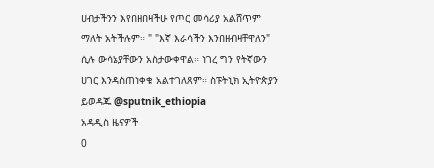ሀብታችንን እየበዘበዛችሁ የጦር መሳሪያ አልሸጥም ማለት አትችሉም። " "እኛ እራሳችን እንበዘብዛቸዋለን" ሲሉ ውሳኔያቸውን አስታውቀዋል። ነገረ ግን የትኛውን ሀገር እንዳስጠነቀቁ አልተገለጸም። ስፑትኒክ ኢትዮጵያን ይወዳጁ @sputnik_ethiopia
አዳዲስ ዜናዎች
0